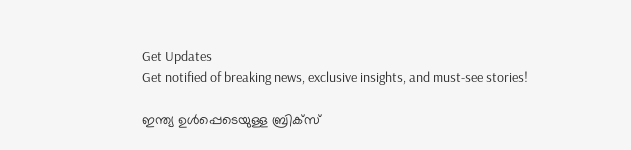Get Updates
Get notified of breaking news, exclusive insights, and must-see stories!

ഇന്ത്യ ഉൾപ്പെടെയുള്ള ബ്രിക്‌സ്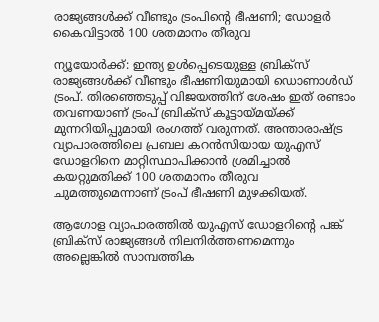രാജ്യങ്ങൾക്ക് വീണ്ടും ട്രംപിന്റെ ഭീഷണി; ഡോളർ കൈവിട്ടാൽ 100 ശതമാനം തീരുവ

ന്യൂയോർക്ക്: ഇന്ത്യ ഉൾപ്പെടെയുള്ള ബ്രിക്‌സ് രാജ്യങ്ങൾക്ക് വീണ്ടും ഭീഷണിയുമായി ഡൊണാൾഡ് ട്രംപ്. തിരഞ്ഞെടുപ്പ് വിജയത്തിന് ശേഷം ഇത് രണ്ടാം തവണയാണ് ട്രംപ് ബ്രിക്‌സ് കൂട്ടായ്‌മയ്ക്ക് മുന്നറിയിപ്പുമായി രംഗത്ത് വരുന്നത്. അന്താരാഷ്ട്ര വ്യാപാരത്തിലെ പ്രബല കറൻസിയായ യുഎസ് ഡോളറിനെ മാറ്റിസ്ഥാപിക്കാൻ ശ്രമിച്ചാൽ കയറ്റുമതിക്ക് 100 ശതമാനം തീരുവ ചുമത്തുമെന്നാണ് ട്രംപ് ഭീഷണി മുഴക്കിയത്.

ആഗോള വ്യാപാരത്തിൽ യുഎസ് ഡോളറിന്റെ പങ്ക് ബ്രിക്‌സ് രാജ്യങ്ങൾ നിലനിർത്തണമെന്നും അല്ലെങ്കിൽ സാമ്പത്തിക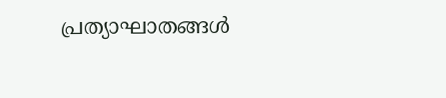പ്രത്യാഘാതങ്ങൾ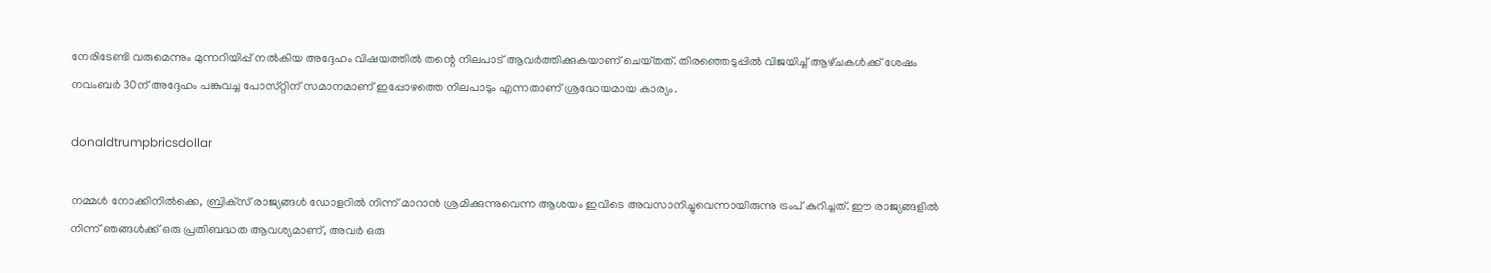നേരിടേണ്ടി വരുമെന്നും മുന്നറിയിപ്പ് നൽകിയ അദ്ദേഹം വിഷയത്തിൽ തന്റെ നിലപാട് ആവർത്തിക്കുകയാണ് ചെയ്‌തത്‌. തിരഞ്ഞെടുപ്പിൽ വിജയിച്ച് ആഴ്‌ചകൾക്ക് ശേഷം നവംബർ 30ന് അദ്ദേഹം പങ്കുവച്ച പോസ്‌റ്റിന് സമാനമാണ് ഇപ്പോഴത്തെ നിലപാടും എന്നതാണ് ശ്രദ്ധേയമായ കാര്യം.

donaldtrumpbricsdollar

നമ്മൾ നോക്കിനിൽക്കെ, ബ്രിക്‌സ് രാജ്യങ്ങൾ ഡോളറിൽ നിന്ന് മാറാൻ ശ്രമിക്കുന്നുവെന്ന ആശയം ഇവിടെ അവസാനിച്ചുവെന്നായിരുന്നു ട്രംപ് കുറിച്ചത്. ഈ രാജ്യങ്ങളിൽ നിന്ന് ഞങ്ങൾക്ക് ഒരു പ്രതിബദ്ധത ആവശ്യമാണ്, അവർ ഒരു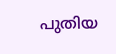പുതിയ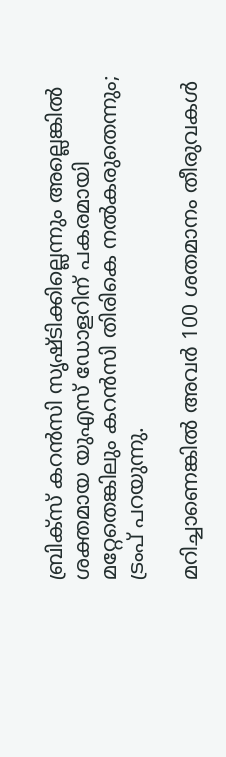ബ്രിക്‌സ് കറൻസി സൃഷ്‌ടിക്കില്ലെന്നും അല്ലെങ്കിൽ ശക്തമായ യുഎസ് ഡോളറിന് പകരമായി മറ്റേതെങ്കിലും കറൻസി തിരികെ നൽകരുതെന്നും; ട്രംപ് പറയുന്നു.

മറിച്ചാണെങ്കിൽ അവർ 100 ശതമാനം തീരുവകൾ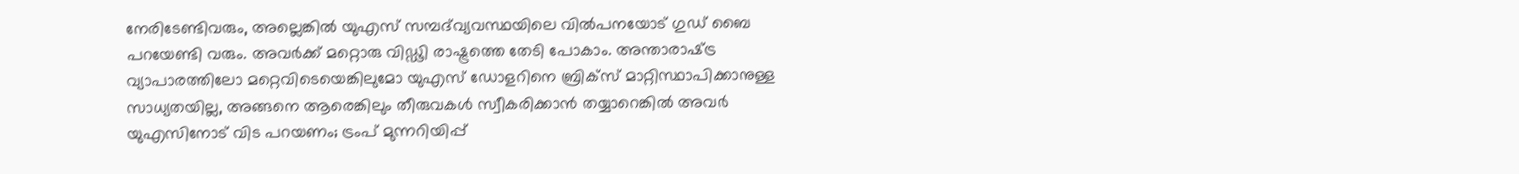നേരിടേണ്ടിവരും, അല്ലെങ്കിൽ യുഎസ് സമ്പദ്‌വ്യവസ്ഥയിലെ വിൽപനയോട് ഗുഡ് ബൈ പറയേണ്ടി വരും. അവർക്ക് മറ്റൊരു വിഡ്ഢി രാഷ്ട്രത്തെ തേടി പോകാം. അന്താരാഷ്‌ട്ര വ്യാപാരത്തിലോ മറ്റെവിടെയെങ്കിലുമോ യുഎസ് ഡോളറിനെ ബ്രിക്‌സ് മാറ്റിസ്ഥാപിക്കാനുള്ള സാധ്യതയില്ല, അങ്ങനെ ആരെങ്കിലും തീരുവകൾ സ്വീകരിക്കാൻ തയ്യാറെങ്കിൽ അവർ യുഎസിനോട് വിട പറയണം; ട്രംപ് മുന്നറിയിപ്പ്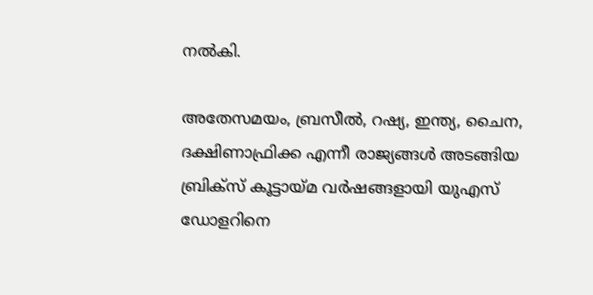നൽകി.

അതേസമയം, ബ്രസീൽ, റഷ്യ, ഇന്ത്യ, ചൈന, ദക്ഷിണാഫ്രിക്ക എന്നീ രാജ്യങ്ങൾ അടങ്ങിയ ബ്രിക്‌സ് കൂട്ടായ്‌മ വർഷങ്ങളായി യുഎസ് ഡോളറിനെ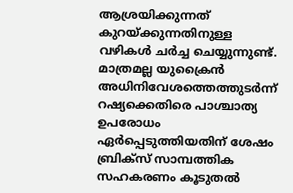ആശ്രയിക്കുന്നത് കുറയ്ക്കുന്നതിനുള്ള വഴികൾ ചർച്ച ചെയ്യുന്നുണ്ട്. മാത്രമല്ല യുക്രൈൻ അധിനിവേശത്തെത്തുടർന്ന് റഷ്യക്കെതിരെ പാശ്ചാത്യ ഉപരോധം ഏർപ്പെടുത്തിയതിന് ശേഷം ബ്രിക്‌സ് സാമ്പത്തിക സഹകരണം കൂടുതൽ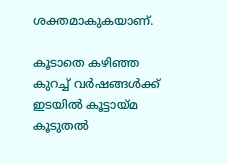ശക്തമാകുകയാണ്.

കൂടാതെ കഴിഞ്ഞ കുറച്ച് വർഷങ്ങൾക്ക് ഇടയിൽ കൂട്ടായ്‌മ കൂടുതൽ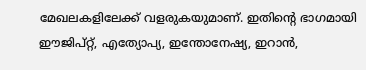മേഖലകളിലേക്ക് വളരുകയുമാണ്. ഇതിന്റെ ഭാഗമായി ഈജിപ്റ്റ്, എത്യോപ്യ, ഇന്തോനേഷ്യ, ഇറാൻ,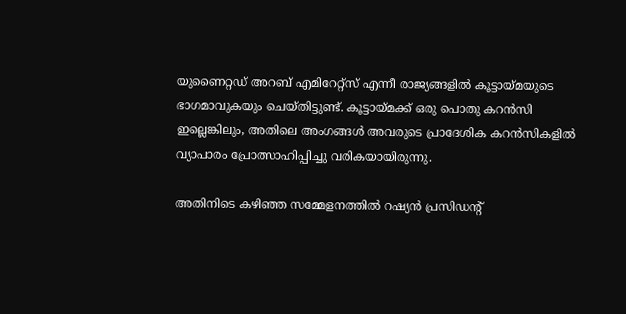യുണൈറ്റഡ് അറബ് എമിറേറ്റ്സ് എന്നീ രാജ്യങ്ങളിൽ കൂട്ടായ്‌മയുടെ ഭാഗമാവുകയും ചെയ്‌തിട്ടുണ്ട്‌. കൂട്ടായ്‌മക്ക് ഒരു പൊതു കറൻസി ഇല്ലെങ്കിലും, അതിലെ അംഗങ്ങൾ അവരുടെ പ്രാദേശിക കറൻസികളിൽ വ്യാപാരം പ്രോത്സാഹിപ്പിച്ചു വരികയായിരുന്നു.

അതിനിടെ കഴിഞ്ഞ സമ്മേളനത്തിൽ റഷ്യൻ പ്രസിഡന്റ്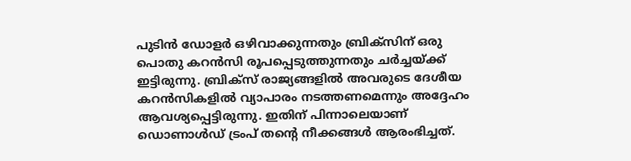പുടിൻ ഡോളർ ഒഴിവാക്കുന്നതും ബ്രിക്‌സിന് ഒരു പൊതു കറൻസി രൂപപ്പെടുത്തുന്നതും ചർച്ചയ്ക്ക് ഇട്ടിരുന്നു. ബ്രിക്‌സ് രാജ്യങ്ങളിൽ അവരുടെ ദേശീയ കറൻസികളിൽ വ്യാപാരം നടത്തണമെന്നും അദ്ദേഹം ആവശ്യപ്പെട്ടിരുന്നു. ഇതിന് പിന്നാലെയാണ് ഡൊണാൾഡ് ട്രംപ് തന്റെ നീക്കങ്ങൾ ആരംഭിച്ചത്.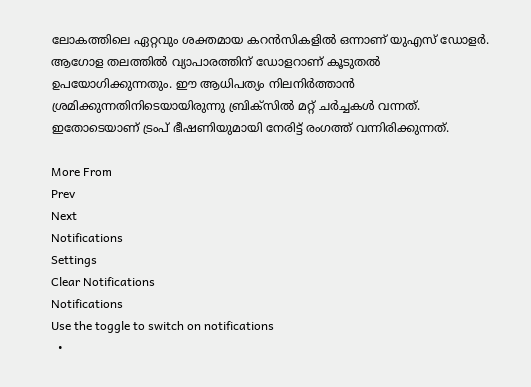ലോകത്തിലെ ഏറ്റവും ശക്തമായ കറൻസികളിൽ ഒന്നാണ് യുഎസ് ഡോളർ. ആഗോള തലത്തിൽ വ്യാപാരത്തിന് ഡോളറാണ് കൂടുതൽ ഉപയോഗിക്കുന്നതും. ഈ ആധിപത്യം നിലനിർത്താൻ ശ്രമിക്കുന്നതിനിടെയായിരുന്നു ബ്രിക്‌സിൽ മറ്റ് ചർച്ചകൾ വന്നത്. ഇതോടെയാണ് ട്രംപ് ഭീഷണിയുമായി നേരിട്ട് രംഗത്ത് വന്നിരിക്കുന്നത്.

More From
Prev
Next
Notifications
Settings
Clear Notifications
Notifications
Use the toggle to switch on notifications
  •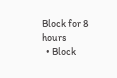Block for 8 hours
  • Block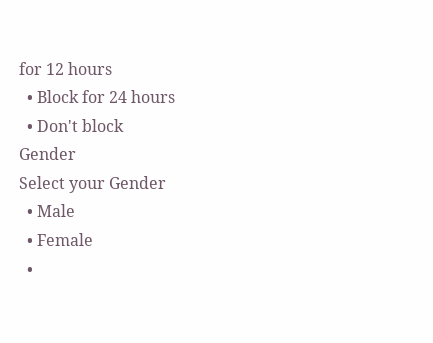for 12 hours
  • Block for 24 hours
  • Don't block
Gender
Select your Gender
  • Male
  • Female
  •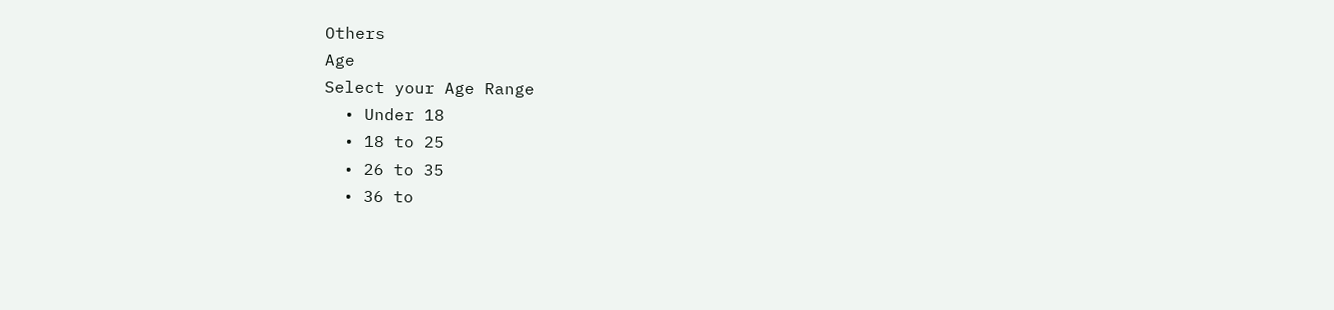Others
Age
Select your Age Range
  • Under 18
  • 18 to 25
  • 26 to 35
  • 36 to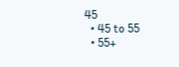45
  • 45 to 55
  • 55+